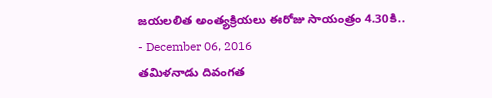జయలలిత అంత్యక్రియలు ఈరోజు సాయంత్రం 4.30కి..
- December 06, 2016
తమిళనాడు దివంగత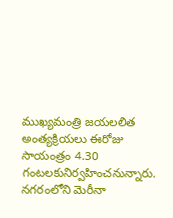ముఖ్యమంత్రి జయలలిత అంత్యక్రియలు ఈరోజు సాయంత్రం 4.30 గంటలకునిర్వహించనున్నారు. నగరంలోని మెరీనా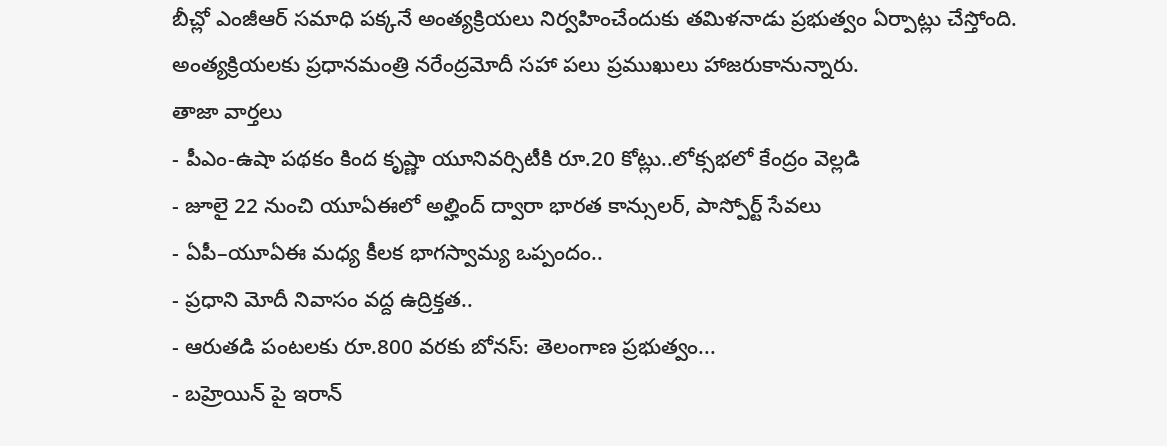బీచ్లో ఎంజీఆర్ సమాధి పక్కనే అంత్యక్రియలు నిర్వహించేందుకు తమిళనాడు ప్రభుత్వం ఏర్పాట్లు చేస్తోంది. అంత్యక్రియలకు ప్రధానమంత్రి నరేంద్రమోదీ సహా పలు ప్రముఖులు హాజరుకానున్నారు.
తాజా వార్తలు
- పీఎం-ఉషా పథకం కింద కృష్ణా యూనివర్సిటీకి రూ.20 కోట్లు..లోక్సభలో కేంద్రం వెల్లడి
- జూలై 22 నుంచి యూఏఈలో అల్హింద్ ద్వారా భారత కాన్సులర్, పాస్పోర్ట్ సేవలు
- ఏపీ–యూఏఈ మధ్య కీలక భాగస్వామ్య ఒప్పందం..
- ప్రధాని మోదీ నివాసం వద్ద ఉద్రిక్తత..
- ఆరుతడి పంటలకు రూ.800 వరకు బోనస్: తెలంగాణ ప్రభుత్వం...
- బహ్రెయిన్ పై ఇరాన్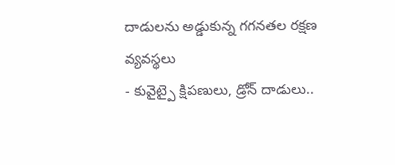దాడులను అడ్డుకున్న గగనతల రక్షణ వ్యవస్థలు
- కువైట్పై క్షిపణులు, డ్రోన్ దాడులు..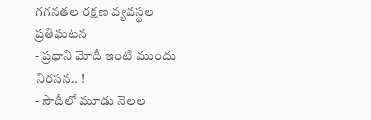గగనతల రక్షణ వ్యవస్థల ప్రతిఘటన
- ప్రధాని మోదీ ఇంటి ముందు నిరసన.. !
- సౌదీలో మూడు నెలల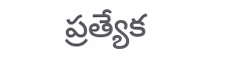ప్రత్యేక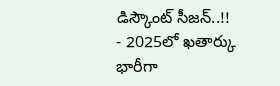డిస్కౌంట్ సీజన్..!!
- 2025లో ఖతార్కు భారీగా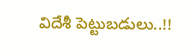విదేశీ పెట్టుబడులు..!!